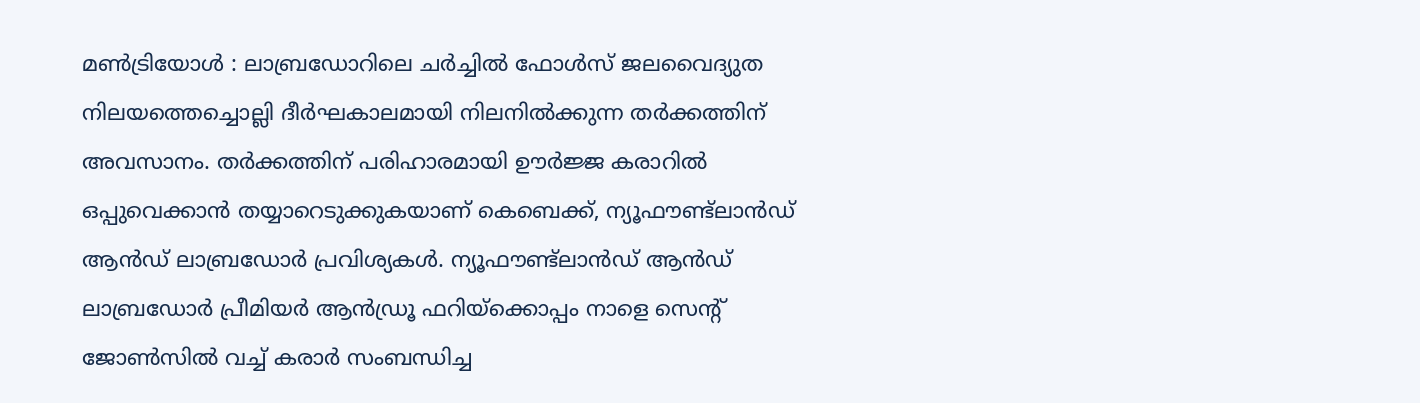മൺട്രിയോൾ : ലാബ്രഡോറിലെ ചർച്ചിൽ ഫോൾസ് ജലവൈദ്യുത നിലയത്തെച്ചൊല്ലി ദീർഘകാലമായി നിലനിൽക്കുന്ന തർക്കത്തിന് അവസാനം. തർക്കത്തിന് പരിഹാരമായി ഊർജ്ജ കരാറിൽ ഒപ്പുവെക്കാൻ തയ്യാറെടുക്കുകയാണ് കെബെക്ക്, ന്യൂഫൗണ്ട്ലാൻഡ് ആൻഡ് ലാബ്രഡോർ പ്രവിശ്യകൾ. ന്യൂഫൗണ്ട്ലാൻഡ് ആൻഡ് ലാബ്രഡോർ പ്രീമിയർ ആൻഡ്രൂ ഫറിയ്ക്കൊപ്പം നാളെ സെൻ്റ് ജോൺസിൽ വച്ച് കരാർ സംബന്ധിച്ച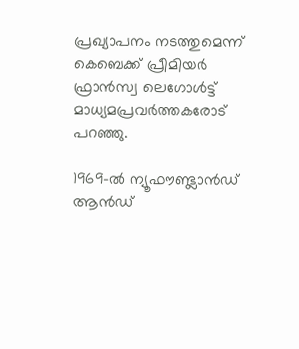പ്രഖ്യാപനം നടത്തുമെന്ന് കെബെക്ക് പ്രീമിയർ ഫ്രാൻസ്വ ലെഗോൾട്ട് മാധ്യമപ്രവർത്തകരോട് പറഞ്ഞു.

1969-ൽ ന്യൂഫൗണ്ട്ലാൻഡ് ആൻഡ്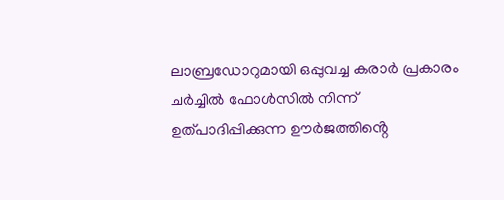ലാബ്രഡോറുമായി ഒപ്പുവച്ച കരാർ പ്രകാരം ചർച്ചിൽ ഫോൾസിൽ നിന്ന് ഉത്പാദിപ്പിക്കുന്ന ഊർജത്തിൻ്റെ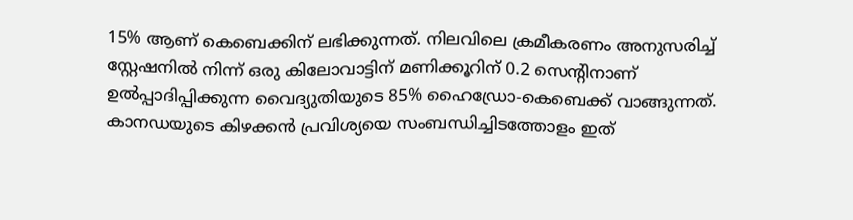15% ആണ് കെബെക്കിന് ലഭിക്കുന്നത്. നിലവിലെ ക്രമീകരണം അനുസരിച്ച് സ്റ്റേഷനിൽ നിന്ന് ഒരു കിലോവാട്ടിന് മണിക്കൂറിന് 0.2 സെന്റിനാണ് ഉൽപ്പാദിപ്പിക്കുന്ന വൈദ്യുതിയുടെ 85% ഹൈഡ്രോ-കെബെക്ക് വാങ്ങുന്നത്.
കാനഡയുടെ കിഴക്കൻ പ്രവിശ്യയെ സംബന്ധിച്ചിടത്തോളം ഇത്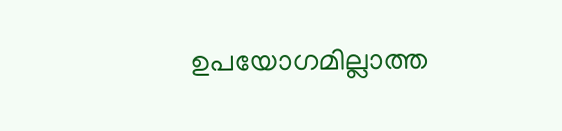ഉപയോഗമില്ലാത്ത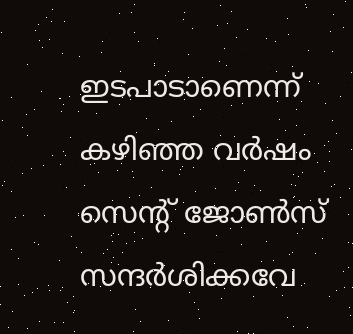ഇടപാടാണെന്ന് കഴിഞ്ഞ വർഷം സെൻ്റ് ജോൺസ് സന്ദർശിക്കവേ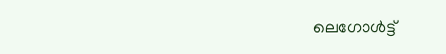ലെഗോൾട്ട്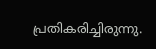പ്രതികരിച്ചിരുന്നു.